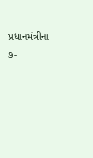પ્રધાનમંત્રીના ૭-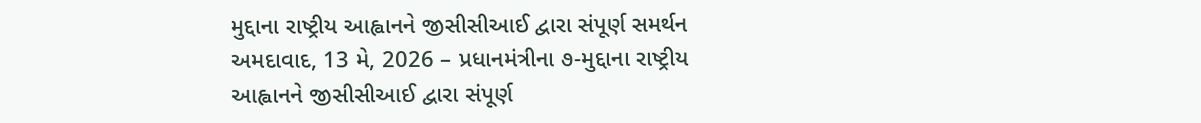મુદ્દાના રાષ્ટ્રીય આહ્વાનને જીસીસીઆઈ દ્વારા સંપૂર્ણ સમર્થન
અમદાવાદ, 13 મે, 2026 – પ્રધાનમંત્રીના ૭-મુદ્દાના રાષ્ટ્રીય આહ્વાનને જીસીસીઆઈ દ્વારા સંપૂર્ણ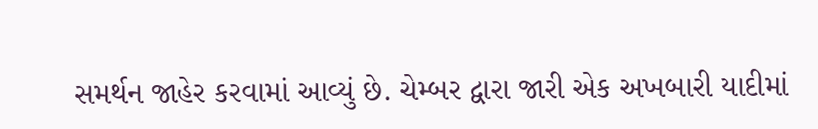સમર્થન જાહેર કરવામાં આવ્યું છે. ચેમ્બર દ્વારા જારી એક અખબારી યાદીમાં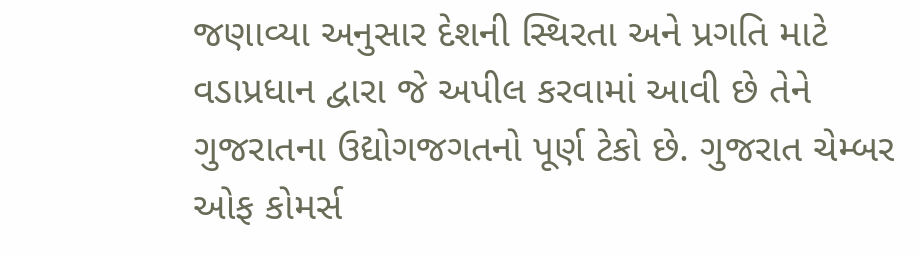જણાવ્યા અનુસાર દેશની સ્થિરતા અને પ્રગતિ માટે વડાપ્રધાન દ્વારા જે અપીલ કરવામાં આવી છે તેને ગુજરાતના ઉદ્યોગજગતનો પૂર્ણ ટેકો છે. ગુજરાત ચેમ્બર ઓફ કોમર્સ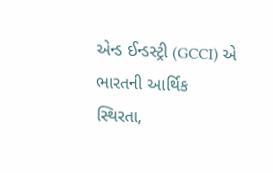એન્ડ ઈન્ડસ્ટ્રી (GCCI) એ ભારતની આર્થિક સ્થિરતા,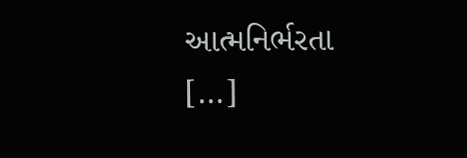આત્મનિર્ભરતા […]